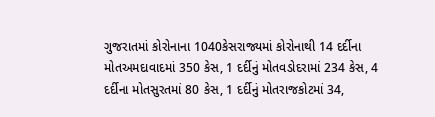ગુજરાતમાં કોરોનાના 1040કેસરાજ્યમાં કોરોનાથી 14 દર્દીના મોતઅમદાવાદમાં 350 કેસ, 1 દર્દીનું મોતવડોદરામાં 234 કેસ, 4 દર્દીના મોતસુરતમાં 80 કેસ, 1 દર્દીનું મોતરાજકોટમાં 34,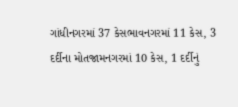ગાંધીનગરમાં 37 કેસભાવનગરમાં 11 કેસ, 3 દર્દીના મોતજામનગરમાં 10 કેસ, 1 દર્દીનું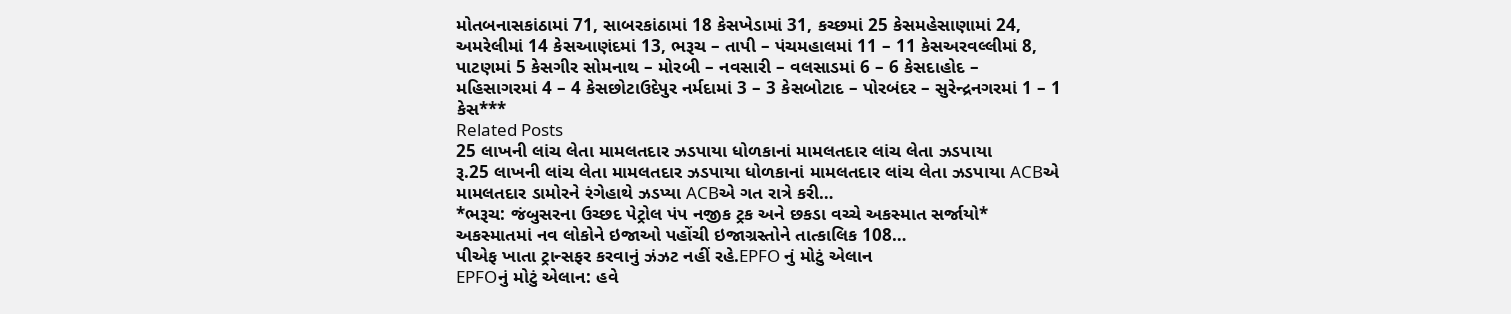મોતબનાસકાંઠામાં 71, સાબરકાંઠામાં 18 કેસખેડામાં 31, કચ્છમાં 25 કેસમહેસાણામાં 24, અમરેલીમાં 14 કેસઆણંદમાં 13, ભરૂચ – તાપી – પંચમહાલમાં 11 – 11 કેસઅરવલ્લીમાં 8, પાટણમાં 5 કેસગીર સોમનાથ – મોરબી – નવસારી – વલસાડમાં 6 – 6 કેસદાહોદ – મહિસાગરમાં 4 – 4 કેસછોટાઉદેપુર નર્મદામાં 3 – 3 કેસબોટાદ – પોરબંદર – સુરેન્દ્રનગરમાં 1 – 1 કેસ***
Related Posts
25 લાખની લાંચ લેતા મામલતદાર ઝડપાયા ધોળકાનાં મામલતદાર લાંચ લેતા ઝડપાયા
રૂ.25 લાખની લાંચ લેતા મામલતદાર ઝડપાયા ધોળકાનાં મામલતદાર લાંચ લેતા ઝડપાયા ACBએ મામલતદાર ડામોરને રંગેહાથે ઝડપ્યા ACBએ ગત રાત્રે કરી…
*ભરૂચ: જંબુસરના ઉચ્છદ પેટ્રોલ પંપ નજીક ટ્રક અને છકડા વચ્ચે અકસ્માત સર્જાયો* અકસ્માતમાં નવ લોકોને ઇજાઓ પહોંચી ઇજાગ્રસ્તોને તાત્કાલિક 108…
પીએફ ખાતા ટ્રાન્સફર કરવાનું ઝંઝટ નહીં રહે.EPFO નું મોટું એલાન
EPFOનું મોટું એલાન: હવે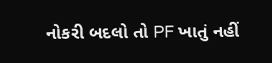નોકરી બદલો તો PF ખાતું નહીં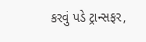કરવું પડે ટ્રાન્સફર,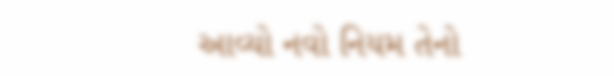આવ્યો નવો નિયમ તેનો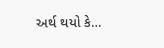અર્થ થયો કે…